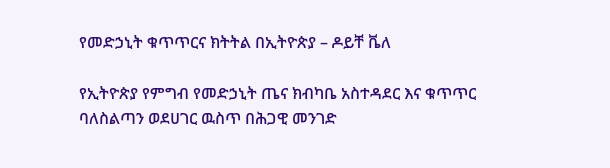የመድኃኒት ቁጥጥርና ክትትል በኢትዮጵያ – ዶይቸ ቬለ

የኢትዮጵያ የምግብ የመድኃኒት ጤና ክብካቤ አስተዳደር እና ቁጥጥር ባለስልጣን ወደሀገር ዉስጥ በሕጋዊ መንገድ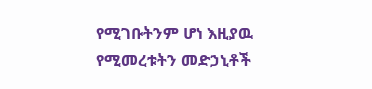የሚገቡትንም ሆነ እዚያዉ የሚመረቱትን መድኃኒቶች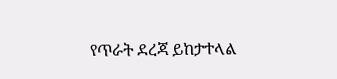የጥራት ደረጃ ይከታተላል